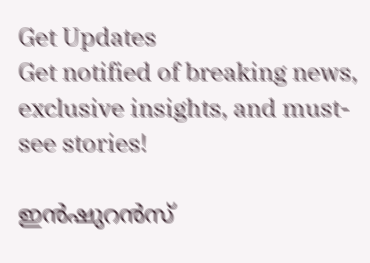Get Updates
Get notified of breaking news, exclusive insights, and must-see stories!

ഇൻഷുറൻസ്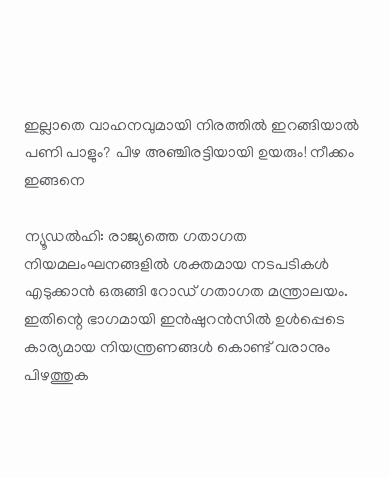ഇല്ലാതെ വാഹനവുമായി നിരത്തിൽ ഇറങ്ങിയാൽ പണി പാളും? പിഴ അഞ്ചിരട്ടിയായി ഉയരും! നീക്കം ഇങ്ങനെ

ന്യൂഡൽഹി: രാജ്യത്തെ ഗതാഗത നിയമലംഘനങ്ങളിൽ ശക്തമായ നടപടികൾ എടുക്കാൻ ഒരുങ്ങി റോഡ് ഗതാഗത മന്ത്രാലയം. ഇതിന്റെ ഭാഗമായി ഇൻഷുറൻസിൽ ഉൾപ്പെടെ കാര്യമായ നിയന്ത്രണങ്ങൾ കൊണ്ട് വരാനും പിഴത്തുക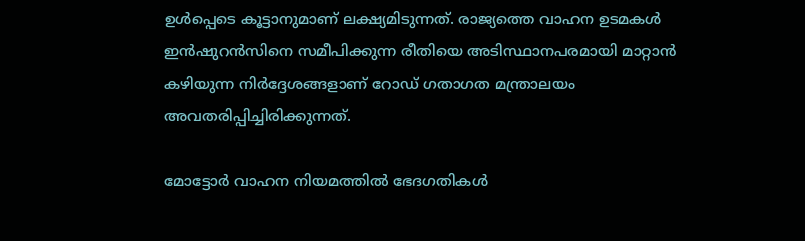ഉൾപ്പെടെ കൂട്ടാനുമാണ് ലക്ഷ്യമിടുന്നത്. രാജ്യത്തെ വാഹന ഉടമകൾ ഇൻഷുറൻസിനെ സമീപിക്കുന്ന രീതിയെ അടിസ്ഥാനപരമായി മാറ്റാൻ കഴിയുന്ന നിർദ്ദേശങ്ങളാണ് റോഡ് ഗതാഗത മന്ത്രാലയം അവതരിപ്പിച്ചിരിക്കുന്നത്.

മോട്ടോർ വാഹന നിയമത്തിൽ ഭേദഗതികൾ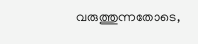വരുത്തുന്നതോടെ,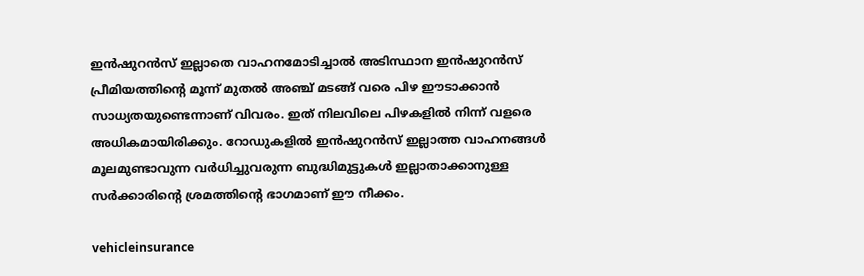ഇൻഷുറൻസ് ഇല്ലാതെ വാഹനമോടിച്ചാൽ അടിസ്ഥാന ഇൻഷുറൻസ് പ്രീമിയത്തിന്റെ മൂന്ന് മുതൽ അഞ്ച് മടങ്ങ് വരെ പിഴ ഈടാക്കാൻ സാധ്യതയുണ്ടെന്നാണ് വിവരം. ഇത് നിലവിലെ പിഴകളിൽ നിന്ന് വളരെ അധികമായിരിക്കും. റോഡുകളിൽ ഇൻഷുറൻസ് ഇല്ലാത്ത വാഹനങ്ങൾ മൂലമുണ്ടാവുന്ന വർധിച്ചുവരുന്ന ബുദ്ധിമുട്ടുകൾ ഇല്ലാതാക്കാനുള്ള സർക്കാരിന്റെ ശ്രമത്തിന്റെ ഭാഗമാണ് ഈ നീക്കം.

vehicleinsurance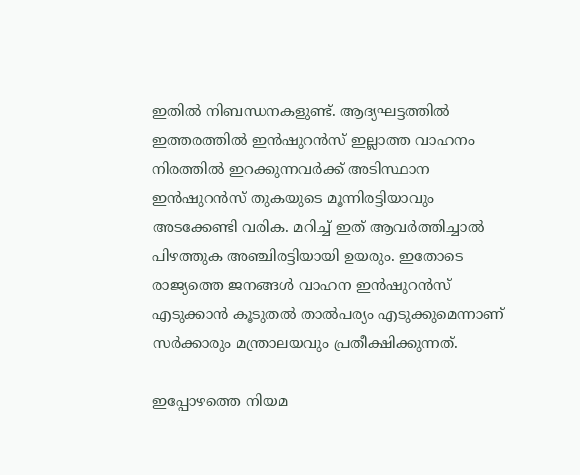ഇതിൽ നിബന്ധനകളുണ്ട്. ആദ്യഘട്ടത്തിൽ ഇത്തരത്തിൽ ഇൻഷുറൻസ് ഇല്ലാത്ത വാഹനം നിരത്തിൽ ഇറക്കുന്നവർക്ക് അടിസ്ഥാന ഇൻഷുറൻസ് തുകയുടെ മൂന്നിരട്ടിയാവും അടക്കേണ്ടി വരിക. മറിച്ച് ഇത് ആവർത്തിച്ചാൽ പിഴത്തുക അഞ്ചിരട്ടിയായി ഉയരും. ഇതോടെ രാജ്യത്തെ ജനങ്ങൾ വാഹന ഇൻഷുറൻസ് എടുക്കാൻ കൂടുതൽ താൽപര്യം എടുക്കുമെന്നാണ് സർക്കാരും മന്ത്രാലയവും പ്രതീക്ഷിക്കുന്നത്.

ഇപ്പോഴത്തെ നിയമ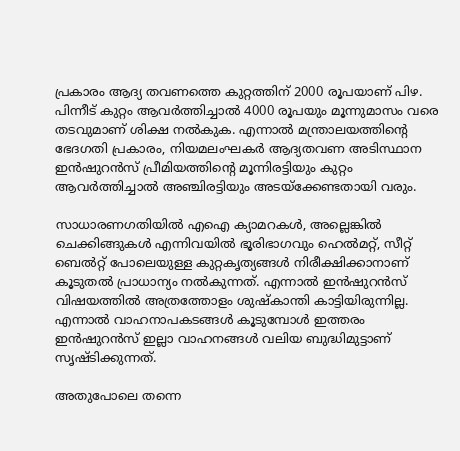പ്രകാരം ആദ്യ തവണത്തെ കുറ്റത്തിന് 2000 രൂപയാണ് പിഴ. പിന്നീട് കുറ്റം ആവർത്തിച്ചാൽ 4000 രൂപയും മൂന്നുമാസം വരെ തടവുമാണ് ശിക്ഷ നൽകുക. എന്നാൽ മന്ത്രാലയത്തിന്റെ ഭേദഗതി പ്രകാരം, നിയമലംഘകർ ആദ്യതവണ അടിസ്ഥാന ഇൻഷുറൻസ് പ്രീമിയത്തിന്റെ മൂന്നിരട്ടിയും കുറ്റം ആവർത്തിച്ചാൽ അഞ്ചിരട്ടിയും അടയ്‌ക്കേണ്ടതായി വരും.

സാധാരണഗതിയിൽ എഐ ക്യാമറകൾ, അല്ലെങ്കിൽ ചെക്കിങ്ങുകൾ എന്നിവയിൽ ഭൂരിഭാഗവും ഹെൽമറ്റ്, സീറ്റ് ബെൽറ്റ് പോലെയുള്ള കുറ്റകൃത്യങ്ങൾ നിരീക്ഷിക്കാനാണ് കൂടുതൽ പ്രാധാന്യം നൽകുന്നത്. എന്നാൽ ഇൻഷുറൻസ് വിഷയത്തിൽ അത്രത്തോളം ശുഷ്‌കാന്തി കാട്ടിയിരുന്നില്ല. എന്നാൽ വാഹനാപകടങ്ങൾ കൂടുമ്പോൾ ഇത്തരം ഇൻഷുറൻസ് ഇല്ലാ വാഹനങ്ങൾ വലിയ ബുദ്ധിമുട്ടാണ് സൃഷ്‌ടിക്കുന്നത്.

അതുപോലെ തന്നെ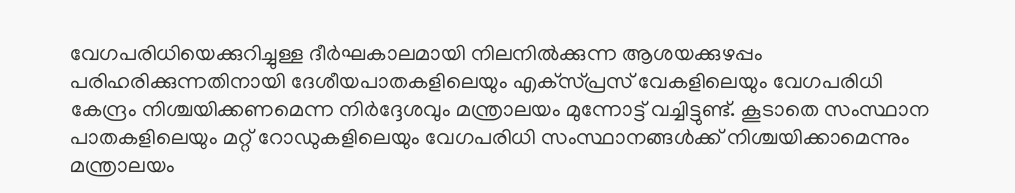വേഗപരിധിയെക്കുറിച്ചുള്ള ദീർഘകാലമായി നിലനിൽക്കുന്ന ആശയക്കുഴപ്പം പരിഹരിക്കുന്നതിനായി ദേശീയപാതകളിലെയും എക്‌സ്പ്രസ് വേകളിലെയും വേഗപരിധി കേന്ദ്രം നിശ്ചയിക്കണമെന്ന നിർദ്ദേശവും മന്ത്രാലയം മുന്നോട്ട് വച്ചിട്ടുണ്ട്. കൂടാതെ സംസ്ഥാന പാതകളിലെയും മറ്റ് റോഡുകളിലെയും വേഗപരിധി സംസ്ഥാനങ്ങൾക്ക് നിശ്ചയിക്കാമെന്നും മന്ത്രാലയം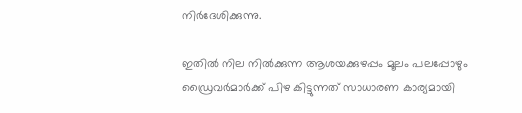നിർദേശിക്കുന്നു.

ഇതിൽ നില നിൽക്കുന്ന ആശയക്കുഴപ്പം മൂലം പലപ്പോഴും ഡ്രൈവർമാർക്ക് പിഴ കിട്ടുന്നത് സാധാരണ കാര്യമായി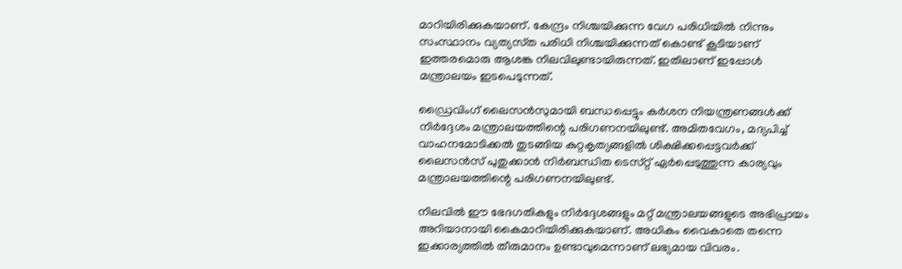മാറിയിരിക്കുകയാണ്. കേന്ദ്രം നിശ്ചയിക്കുന്ന വേഗ പരിധിയിൽ നിന്നും സംസ്ഥാനം വ്യത്യസ്‌ത പരിധി നിശ്ചയിക്കുന്നത് കൊണ്ട് കൂടിയാണ് ഇത്തരമൊരു ആശങ്ക നിലവിലുണ്ടായിരുന്നത്. ഇതിലാണ് ഇപ്പോൾ മന്ത്രാലയം ഇടപെടുന്നത്.

ഡ്രൈവിംഗ് ലൈസൻസുമായി ബന്ധപ്പെട്ടും കർശന നിയന്ത്രണങ്ങൾക്ക് നിർദ്ദേശം മന്ത്രാലയത്തിന്റെ പരിഗണനയിലുണ്ട്. അമിതവേഗം, മദ്യപിച്ച് വാഹനമോടിക്കൽ തുടങ്ങിയ കുറ്റകൃത്യങ്ങളിൽ ശിക്ഷിക്കപ്പെട്ടവർക്ക് ലൈസൻസ് പുതുക്കാൻ നിർബന്ധിത ടെസ്‌റ്റ് ഏർപ്പെടുത്തുന്ന കാര്യവും മന്ത്രാലയത്തിന്റെ പരിഗണനയിലുണ്ട്.

നിലവിൽ ഈ ഭേദഗതികളും നിർദ്ദേശങ്ങളും മറ്റ് മന്ത്രാലയങ്ങളുടെ അഭിപ്രായം അറിയാനായി കൈമാറിയിരിക്കുകയാണ്. അധികം വൈകാതെ തന്നെ ഇക്കാര്യത്തിൽ തീരുമാനം ഉണ്ടാവുമെന്നാണ് ലഭ്യമായ വിവരം.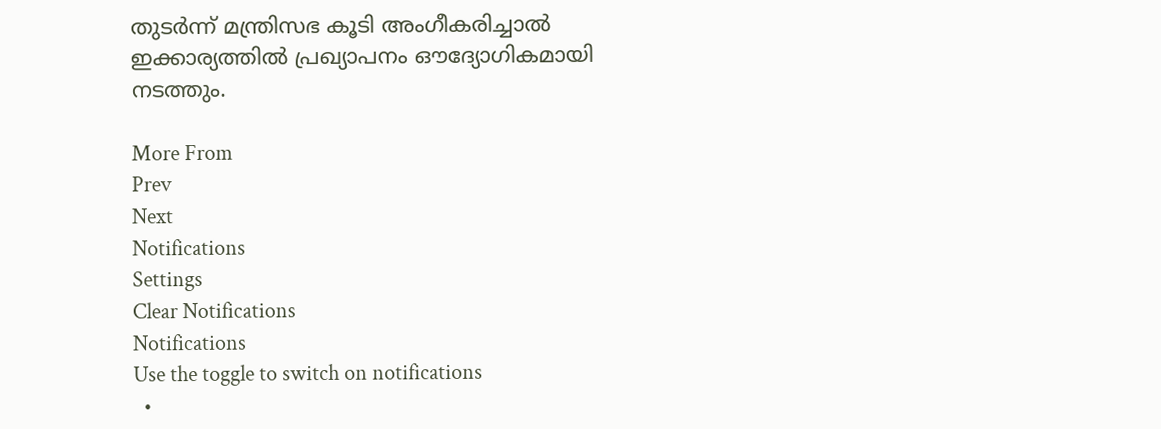തുടർന്ന് മന്ത്രിസഭ കൂടി അംഗീകരിച്ചാൽ ഇക്കാര്യത്തിൽ പ്രഖ്യാപനം ഔദ്യോഗികമായി നടത്തും.

More From
Prev
Next
Notifications
Settings
Clear Notifications
Notifications
Use the toggle to switch on notifications
  •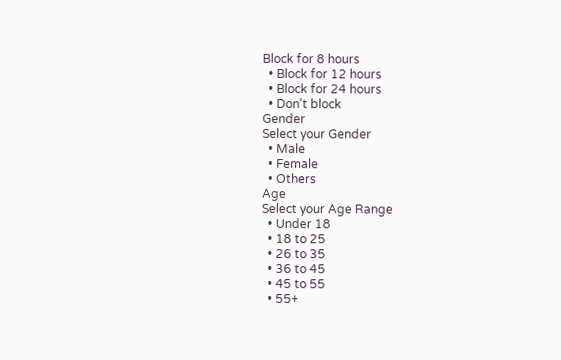Block for 8 hours
  • Block for 12 hours
  • Block for 24 hours
  • Don't block
Gender
Select your Gender
  • Male
  • Female
  • Others
Age
Select your Age Range
  • Under 18
  • 18 to 25
  • 26 to 35
  • 36 to 45
  • 45 to 55
  • 55+